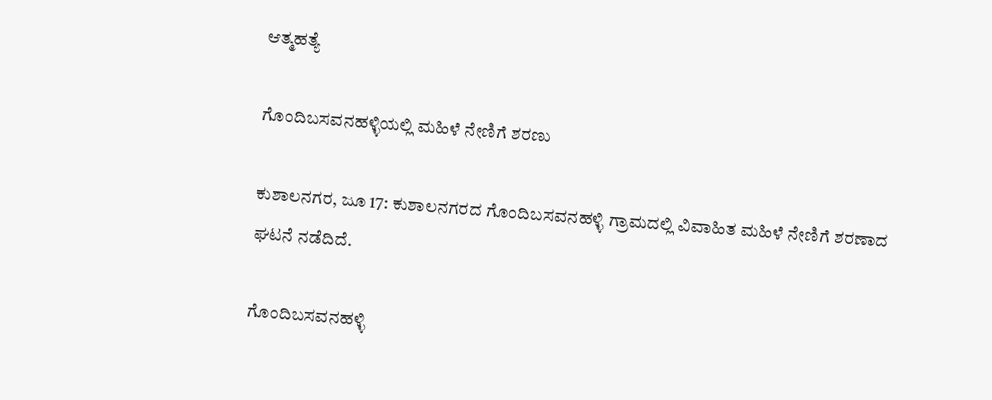ಆತ್ಮಹತ್ಯೆ

ಗೊಂದಿಬಸವನಹಳ್ಳಿಯಲ್ಲಿ‌ ಮಹಿಳೆ‌ ನೇಣಿಗೆ ಶರಣು

ಕುಶಾಲನಗರ, ಜೂ 17: ಕುಶಾಲನಗರದ ಗೊಂದಿಬಸವನಹಳ್ಳಿ ಗ್ರಾಮದಲ್ಲಿ ವಿವಾಹಿತ ಮಹಿಳೆ ನೇಣಿಗೆ ಶರಣಾದ ಘಟನೆ ನಡೆದಿದೆ.

ಗೊಂದಿಬಸವನಹಳ್ಳಿ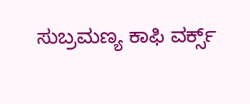ಸುಬ್ರಮಣ್ಯ ಕಾಫಿ ವರ್ಕ್ಸ್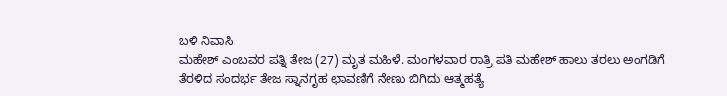ಬಳಿ ನಿವಾಸಿ
ಮಹೇಶ್ ಎಂಬವರ ಪತ್ನಿ ತೇಜ (27) ಮೃತ ಮಹಿಳೆ. ಮಂಗಳವಾರ ರಾತ್ರಿ ಪತಿ ‌ಮಹೇಶ್ ಹಾಲು ತರಲು ಅಂಗಡಿಗೆ ತೆರಳಿದ ಸಂದರ್ಭ ತೇಜ ಸ್ನಾನಗೃಹ ಛಾವಣಿಗೆ ನೇಣು ಬಿಗಿದು ಆತ್ಮಹತ್ಯೆ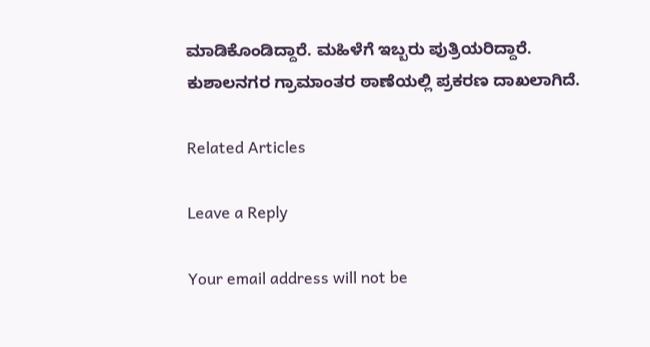ಮಾಡಿಕೊಂಡಿದ್ದಾರೆ. ಮಹಿಳೆಗೆ ಇಬ್ಬರು ಪುತ್ರಿಯರಿದ್ದಾರೆ.
ಕುಶಾಲನಗರ ಗ್ರಾಮಾಂತರ ಠಾಣೆಯಲ್ಲಿ ಪ್ರಕರಣ ದಾಖಲಾಗಿದೆ.

Related Articles

Leave a Reply

Your email address will not be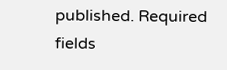published. Required fields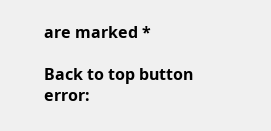are marked *

Back to top button
error: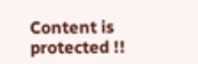Content is protected !!